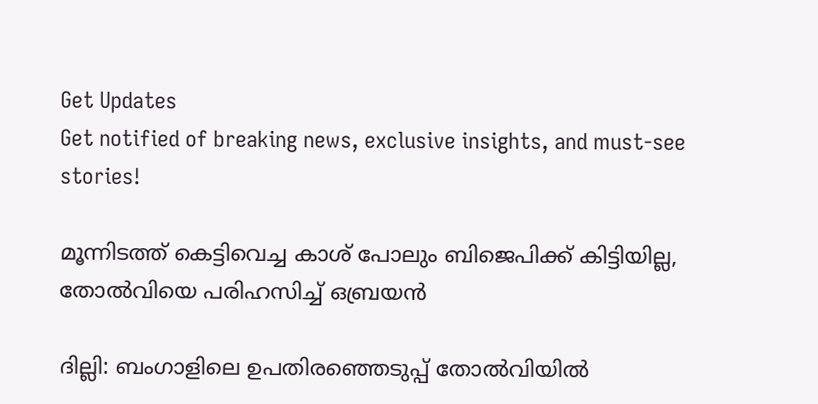Get Updates
Get notified of breaking news, exclusive insights, and must-see stories!

മൂന്നിടത്ത് കെട്ടിവെച്ച കാശ് പോലും ബിജെപിക്ക് കിട്ടിയില്ല, തോല്‍വിയെ പരിഹസിച്ച് ഒബ്രയന്‍

ദില്ലി: ബംഗാളിലെ ഉപതിരഞ്ഞെടുപ്പ് തോല്‍വിയില്‍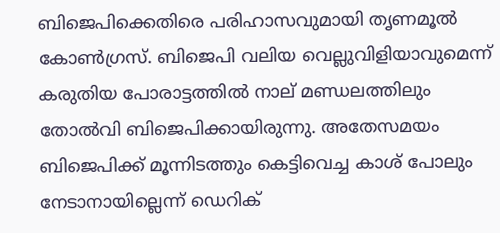ബിജെപിക്കെതിരെ പരിഹാസവുമായി തൃണമൂല്‍ കോണ്‍ഗ്രസ്. ബിജെപി വലിയ വെല്ലുവിളിയാവുമെന്ന് കരുതിയ പോരാട്ടത്തില്‍ നാല് മണ്ഡലത്തിലും തോല്‍വി ബിജെപിക്കായിരുന്നു. അതേസമയം ബിജെപിക്ക് മൂന്നിടത്തും കെട്ടിവെച്ച കാശ് പോലും നേടാനായില്ലെന്ന് ഡെറിക്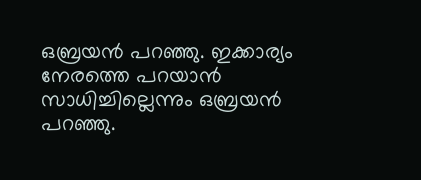ഒബ്രയന്‍ പറഞ്ഞു. ഇക്കാര്യം നേരത്തെ പറയാന്‍ സാധിച്ചില്ലെന്നും ഒബ്രയന്‍ പറഞ്ഞു.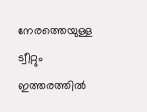നേരത്തെയുള്ള ട്വീറ്റും ഇത്തരത്തില്‍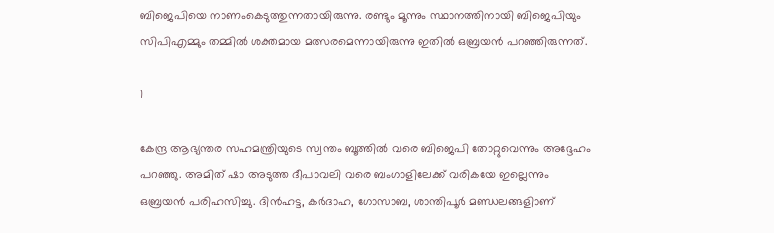ബിജെപിയെ നാണംകെടുത്തുന്നതായിരുന്നു. രണ്ടും മൂന്നും സ്ഥാനത്തിനായി ബിജെപിയും സിപിഎമ്മും തമ്മില്‍ ശക്തമായ മത്സരമെന്നായിരുന്നു ഇതില്‍ ഒബ്രയന്‍ പറഞ്ഞിരുന്നത്.

1

കേന്ദ്ര ആഭ്യന്തര സഹമന്ത്രിയുടെ സ്വന്തം ബൂത്തില്‍ വരെ ബിജെപി തോറ്റുവെന്നും അദ്ദേഹം പറഞ്ഞു. അമിത് ഷാ അടുത്ത ദീപാവലി വരെ ബംഗാളിലേക്ക് വരികയേ ഇല്ലെന്നും ഒബ്രയന്‍ പരിഹസിച്ചു. ദിന്‍ഹട്ട, കര്‍ദാഹ, ഗോസാബ, ശാന്തിപൂര്‍ മണ്ഡലങ്ങളിാണ്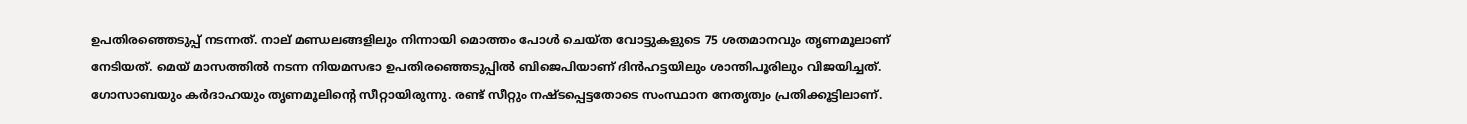ഉപതിരഞ്ഞെടുപ്പ് നടന്നത്. നാല് മണ്ഡലങ്ങളിലും നിന്നായി മൊത്തം പോള്‍ ചെയ്ത വോട്ടുകളുടെ 75 ശതമാനവും തൃണമൂലാണ് നേടിയത്. മെയ് മാസത്തില്‍ നടന്ന നിയമസഭാ ഉപതിരഞ്ഞെടുപ്പില്‍ ബിജെപിയാണ് ദിന്‍ഹട്ടയിലും ശാന്തിപൂരിലും വിജയിച്ചത്. ഗോസാബയും കര്‍ദാഹയും തൃണമൂലിന്റെ സീറ്റായിരുന്നു. രണ്ട് സീറ്റും നഷ്ടപ്പെട്ടതോടെ സംസ്ഥാന നേതൃത്വം പ്രതിക്കൂട്ടിലാണ്.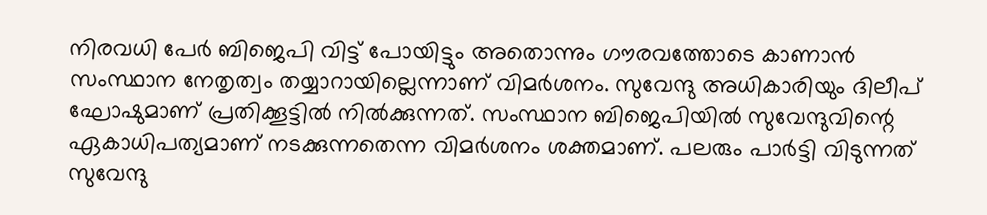നിരവധി പേര്‍ ബിജെപി വിട്ട് പോയിട്ടും അതൊന്നും ഗൗരവത്തോടെ കാണാന്‍ സംസ്ഥാന നേതൃത്വം തയ്യാറായില്ലെന്നാണ് വിമര്‍ശനം. സുവേന്ദു അധികാരിയും ദിലീപ് ഘോഷുമാണ് പ്രതിക്കൂട്ടില്‍ നില്‍ക്കുന്നത്. സംസ്ഥാന ബിജെപിയില്‍ സുവേന്ദുവിന്റെ ഏകാധിപത്യമാണ് നടക്കുന്നതെന്ന വിമര്‍ശനം ശക്തമാണ്. പലരും പാര്‍ട്ടി വിടുന്നത് സുവേന്ദു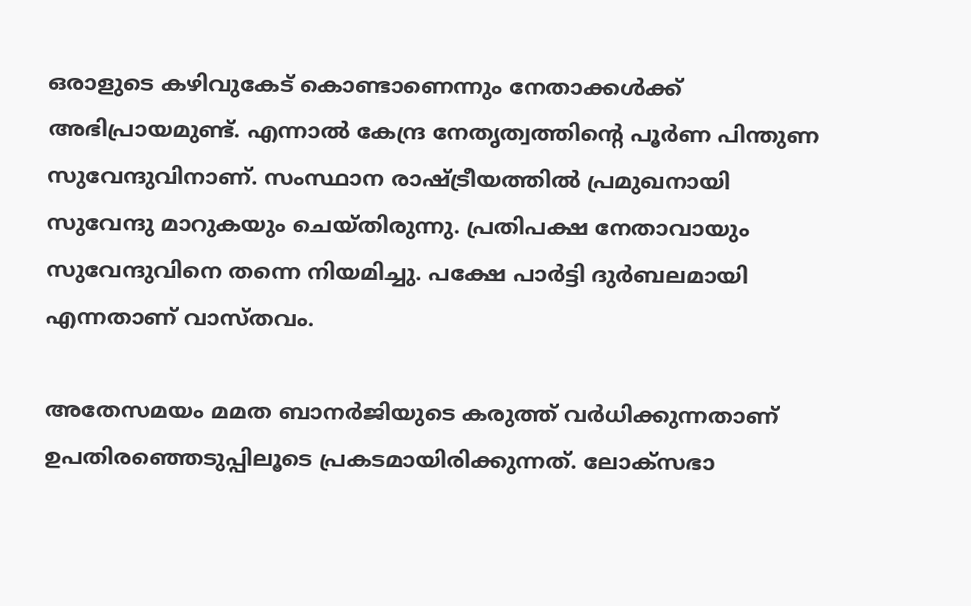ഒരാളുടെ കഴിവുകേട് കൊണ്ടാണെന്നും നേതാക്കള്‍ക്ക് അഭിപ്രായമുണ്ട്. എന്നാല്‍ കേന്ദ്ര നേതൃത്വത്തിന്റെ പൂര്‍ണ പിന്തുണ സുവേന്ദുവിനാണ്. സംസ്ഥാന രാഷ്ട്രീയത്തില്‍ പ്രമുഖനായി സുവേന്ദു മാറുകയും ചെയ്തിരുന്നു. പ്രതിപക്ഷ നേതാവായും സുവേന്ദുവിനെ തന്നെ നിയമിച്ചു. പക്ഷേ പാര്‍ട്ടി ദുര്‍ബലമായി എന്നതാണ് വാസ്തവം.

അതേസമയം മമത ബാനര്‍ജിയുടെ കരുത്ത് വര്‍ധിക്കുന്നതാണ് ഉപതിരഞ്ഞെടുപ്പിലൂടെ പ്രകടമായിരിക്കുന്നത്. ലോക്‌സഭാ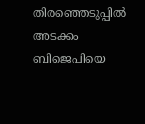തിരഞ്ഞെടുപ്പില്‍ അടക്കം ബിജെപിയെ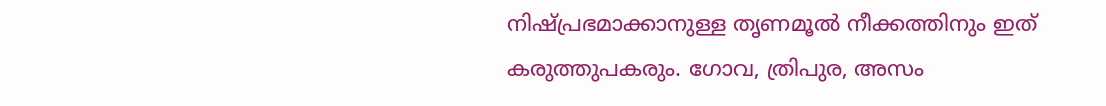നിഷ്പ്രഭമാക്കാനുള്ള തൃണമൂല്‍ നീക്കത്തിനും ഇത് കരുത്തുപകരും. ഗോവ, ത്രിപുര, അസം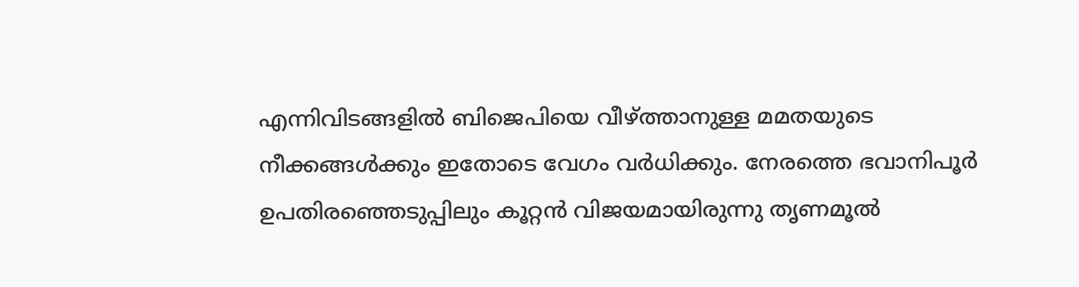എന്നിവിടങ്ങളില്‍ ബിജെപിയെ വീഴ്ത്താനുള്ള മമതയുടെ നീക്കങ്ങള്‍ക്കും ഇതോടെ വേഗം വര്‍ധിക്കും. നേരത്തെ ഭവാനിപൂര്‍ ഉപതിരഞ്ഞെടുപ്പിലും കൂറ്റന്‍ വിജയമായിരുന്നു തൃണമൂല്‍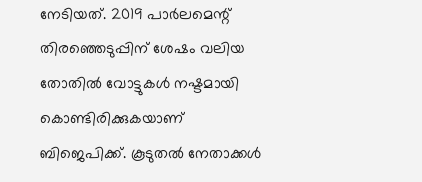നേടിയത്. 2019 പാര്‍ലമെന്റ് തിരഞ്ഞെടുപ്പിന് ശേഷം വലിയ തോതില്‍ വോട്ടുകള്‍ നഷ്ടമായി കൊണ്ടിരിക്കുകയാണ് ബിജെപിക്ക്. കൂടുതല്‍ നേതാക്കള്‍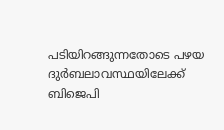പടിയിറങ്ങുന്നതോടെ പഴയ ദുര്‍ബലാവസ്ഥയിലേക്ക് ബിജെപി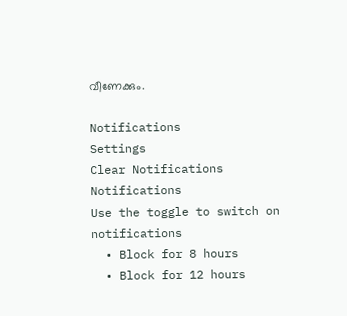വീണേക്കും.

Notifications
Settings
Clear Notifications
Notifications
Use the toggle to switch on notifications
  • Block for 8 hours
  • Block for 12 hours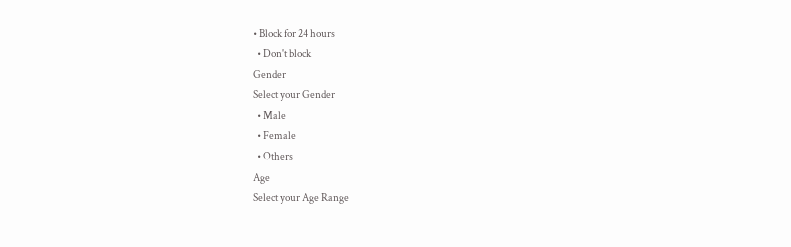• Block for 24 hours
  • Don't block
Gender
Select your Gender
  • Male
  • Female
  • Others
Age
Select your Age Range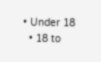• Under 18
  • 18 to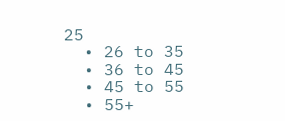25
  • 26 to 35
  • 36 to 45
  • 45 to 55
  • 55+